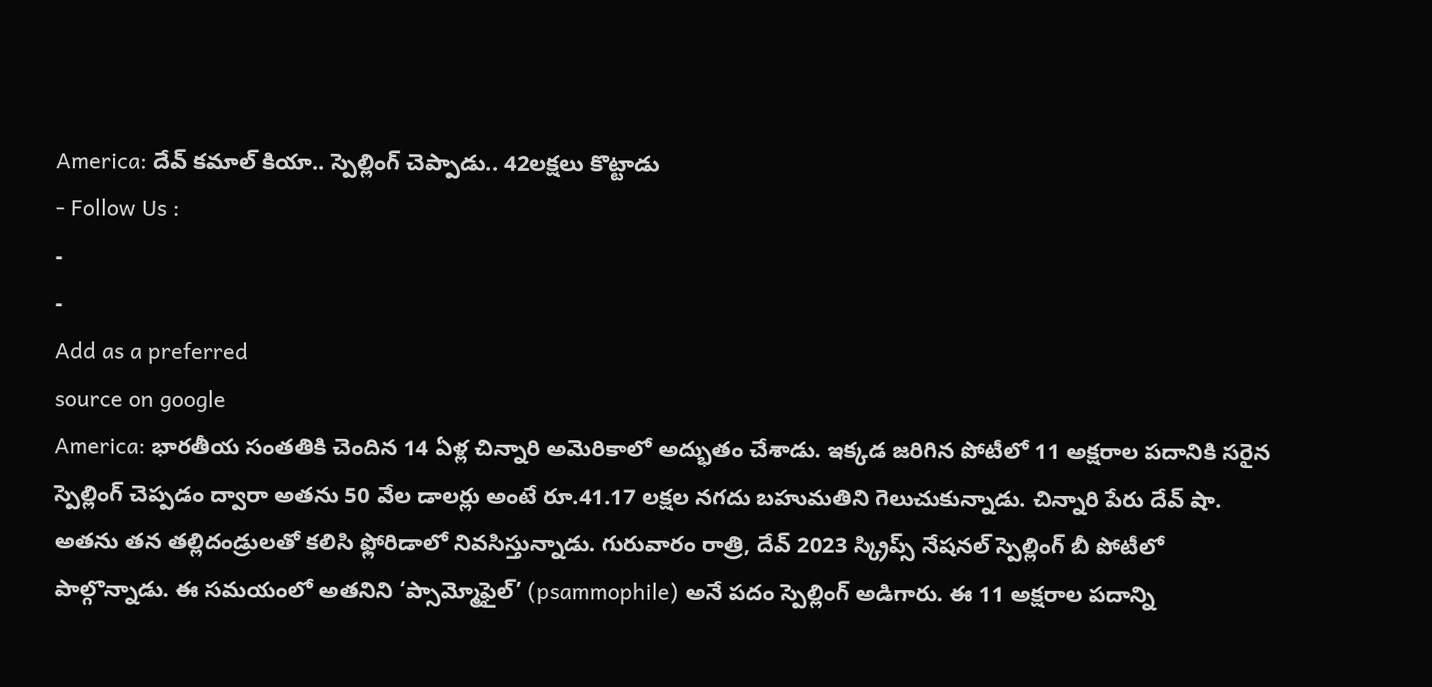America: దేవ్ కమాల్ కియా.. స్పెల్లింగ్ చెప్పాడు.. 42లక్షలు కొట్టాడు
- Follow Us :
-
-
Add as a preferred
source on google
America: భారతీయ సంతతికి చెందిన 14 ఏళ్ల చిన్నారి అమెరికాలో అద్భుతం చేశాడు. ఇక్కడ జరిగిన పోటీలో 11 అక్షరాల పదానికి సరైన స్పెల్లింగ్ చెప్పడం ద్వారా అతను 50 వేల డాలర్లు అంటే రూ.41.17 లక్షల నగదు బహుమతిని గెలుచుకున్నాడు. చిన్నారి పేరు దేవ్ షా. అతను తన తల్లిదండ్రులతో కలిసి ఫ్లోరిడాలో నివసిస్తున్నాడు. గురువారం రాత్రి, దేవ్ 2023 స్క్రిప్స్ నేషనల్ స్పెల్లింగ్ బీ పోటీలో పాల్గొన్నాడు. ఈ సమయంలో అతనిని ‘ప్సామ్మోఫైల్’ (psammophile) అనే పదం స్పెల్లింగ్ అడిగారు. ఈ 11 అక్షరాల పదాన్ని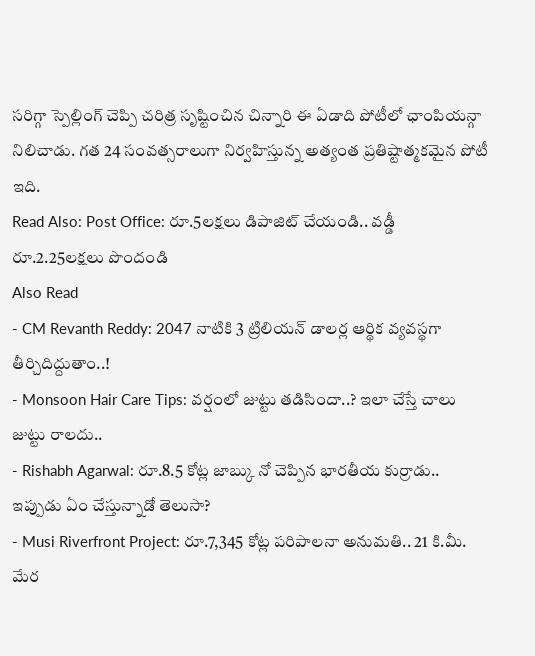సరిగ్గా స్పెల్లింగ్ చెప్పి చరిత్ర సృష్టించిన చిన్నారి ఈ ఏడాది పోటీలో ఛాంపియన్గా నిలిచాడు. గత 24 సంవత్సరాలుగా నిర్వహిస్తున్న అత్యంత ప్రతిష్టాత్మకమైన పోటీ ఇది.
Read Also: Post Office: రూ.5లక్షలు డిపాజిట్ చేయండి.. వడ్డీ రూ.2.25లక్షలు పొందండి
Also Read
- CM Revanth Reddy: 2047 నాటికి 3 ట్రిలియన్ డాలర్ల ఆర్థిక వ్యవస్థగా తీర్చిదిద్దుతాం..!
- Monsoon Hair Care Tips: వర్షంలో జుట్టు తడిసిందా..? ఇలా చేస్తే చాలు జుట్టు రాలదు..
- Rishabh Agarwal: రూ.8.5 కోట్ల జాబ్కు నో చెప్పిన భారతీయ కుర్రాడు.. ఇప్పుడు ఏం చేస్తున్నాడో తెలుసా?
- Musi Riverfront Project: రూ.7,345 కోట్ల పరిపాలనా అనుమతి.. 21 కి.మీ. మేర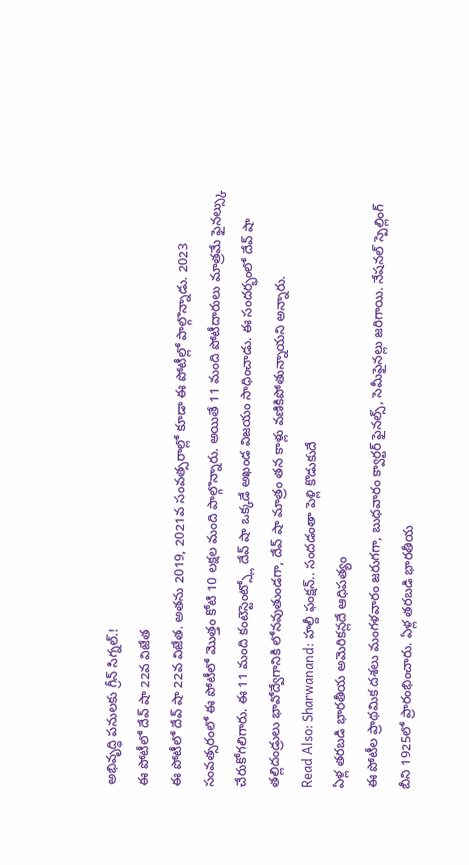అభివృద్ధి పనులకు గ్రీన్ సిగ్నల్.!
ఈ పోటీలో దేవ్ షా 22వ విజేత
ఈ పోటీలో దేవ్ షా 22వ విజేత. అతను 2019, 2021వ సంవత్సరాల్లో కూడా ఈ పోటీల్లో పాల్గొన్నాడు. 2023 సంవత్సరంలో ఈ పోటీలో మొత్తం కోటి 10 లక్షల మంది పాల్గొన్నారు. అయితే 11 మంది పోటీదారులు మాత్రమే ఫైనల్స్కు చేరుకోగలిగారు. ఈ 11 మంది కంటెస్టెంట్స్లో దేవ్ షా ఒక్కడే అఖండ విజయం సాధించాడు. ఈ సందర్భంలో దేవ్ షా తల్లిదండ్రులు భావోద్వేగానికి లోనవుతుండగా, దేవ్ షా మాత్రం తన కాళ్లు వణికిపోతున్నాయని అన్నారు.
Read Also: Sharwanand: హల్దీ ఫంక్షన్.. సందడంతా పెళ్లి కొడుకుదే
ఏళ్ల తరబడి భారతీయ అమెరికన్లదే ఆధిపత్యం
ఈ పోటీల ప్రాథమిక దశలు మంగళవారం జరుగగా, బుధవారం క్వార్టర్ ఫైనల్స్, సెమీఫైనల్లు జరిగాయి. నేషనల్ స్పెల్లింగ్ బీని 1925లో ప్రారంభించారు. ఏళ్ల తరబడి భారతీయ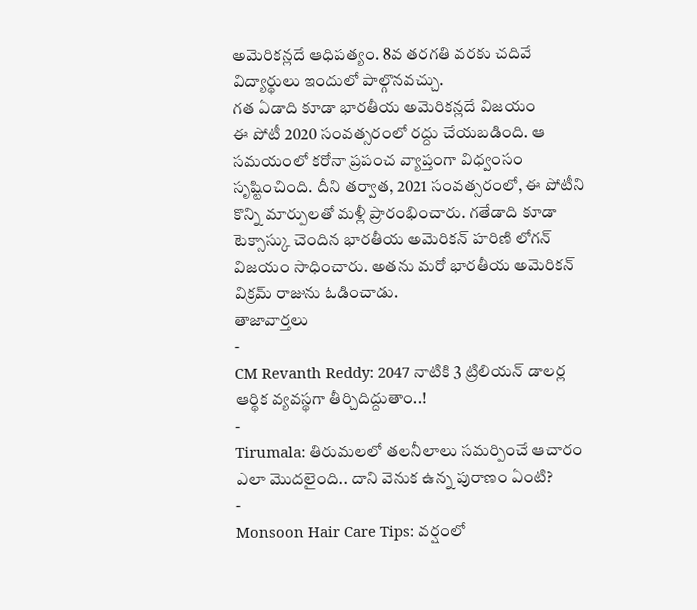అమెరికన్లదే ఆధిపత్యం. 8వ తరగతి వరకు చదివే విద్యార్థులు ఇందులో పాల్గొనవచ్చు.
గత ఏడాది కూడా భారతీయ అమెరికన్లదే విజయం
ఈ పోటీ 2020 సంవత్సరంలో రద్దు చేయబడింది. ఆ సమయంలో కరోనా ప్రపంచ వ్యాప్తంగా విధ్వంసం సృష్టించింది. దీని తర్వాత, 2021 సంవత్సరంలో, ఈ పోటీని కొన్ని మార్పులతో మళ్లీ ప్రారంభించారు. గతేడాది కూడా టెక్సాస్కు చెందిన భారతీయ అమెరికన్ హరిణి లోగన్ విజయం సాధించారు. అతను మరో భారతీయ అమెరికన్ విక్రమ్ రాజును ఓడించాడు.
తాజావార్తలు
-
CM Revanth Reddy: 2047 నాటికి 3 ట్రిలియన్ డాలర్ల ఆర్థిక వ్యవస్థగా తీర్చిదిద్దుతాం..!
-
Tirumala: తిరుమలలో తలనీలాలు సమర్పించే ఆచారం ఎలా మొదలైంది.. దాని వెనుక ఉన్న పురాణం ఏంటి?
-
Monsoon Hair Care Tips: వర్షంలో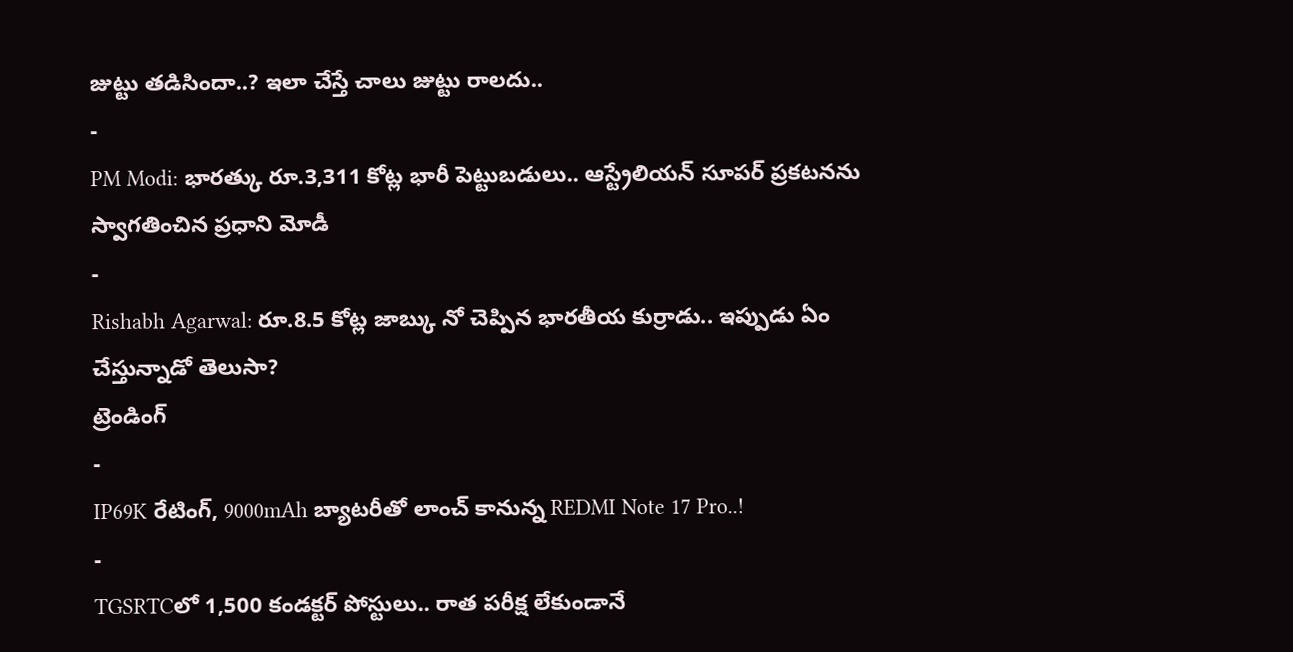జుట్టు తడిసిందా..? ఇలా చేస్తే చాలు జుట్టు రాలదు..
-
PM Modi: భారత్కు రూ.3,311 కోట్ల భారీ పెట్టుబడులు.. ఆస్ట్రేలియన్ సూపర్ ప్రకటనను స్వాగతించిన ప్రధాని మోడీ
-
Rishabh Agarwal: రూ.8.5 కోట్ల జాబ్కు నో చెప్పిన భారతీయ కుర్రాడు.. ఇప్పుడు ఏం చేస్తున్నాడో తెలుసా?
ట్రెండింగ్
-
IP69K రేటింగ్, 9000mAh బ్యాటరీతో లాంచ్ కానున్న REDMI Note 17 Pro..!
-
TGSRTCలో 1,500 కండక్టర్ పోస్టులు.. రాత పరీక్ష లేకుండానే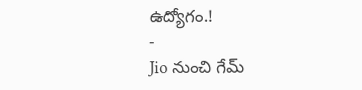ఉద్యోగం.!
-
Jio నుంచి గేమ్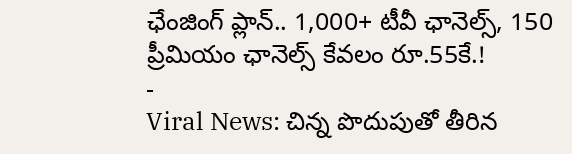ఛేంజింగ్ ప్లాన్.. 1,000+ టీవీ ఛానెల్స్, 150 ప్రీమియం ఛానెల్స్ కేవలం రూ.55కే.!
-
Viral News: చిన్న పొదుపుతో తీరిన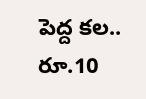పెద్ద కల.. రూ.10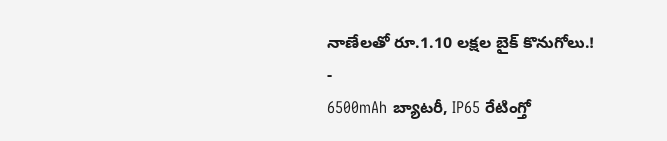నాణేలతో రూ.1.10 లక్షల బైక్ కొనుగోలు.!
-
6500mAh బ్యాటరీ, IP65 రేటింగ్తో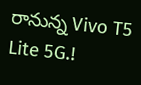రానున్న Vivo T5 Lite 5G.!